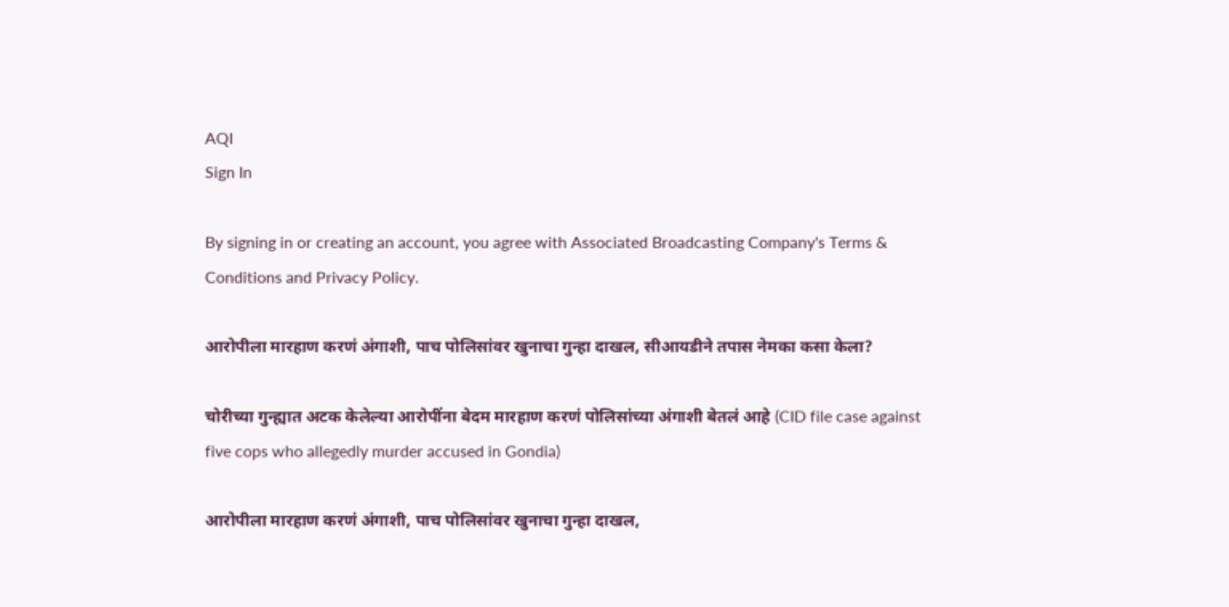AQI
Sign In

By signing in or creating an account, you agree with Associated Broadcasting Company's Terms & Conditions and Privacy Policy.

आरोपीला मारहाण करणं अंगाशी, पाच पोलिसांवर खुनाचा गुन्हा दाखल, सीआयडीने तपास नेमका कसा केला?

चोरीच्या गुन्ह्यात अटक केलेल्या आरोपींना बेदम मारहाण करणं पोलिसांच्या अंगाशी बेतलं आहे (CID file case against five cops who allegedly murder accused in Gondia)

आरोपीला मारहाण करणं अंगाशी, पाच पोलिसांवर खुनाचा गुन्हा दाखल,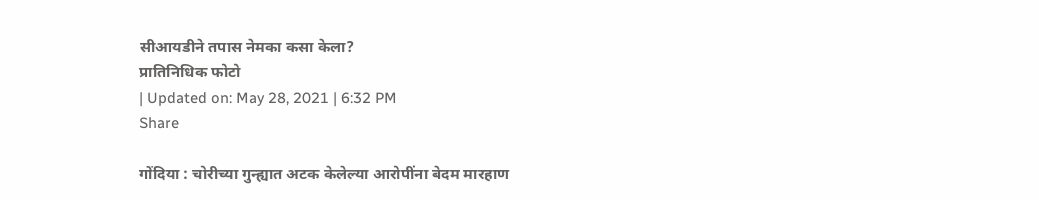सीआयडीने तपास नेमका कसा केला?
प्रातिनिधिक फोटो
| Updated on: May 28, 2021 | 6:32 PM
Share

गोंदिया : चोरीच्या गुन्ह्यात अटक केलेल्या आरोपींना बेदम मारहाण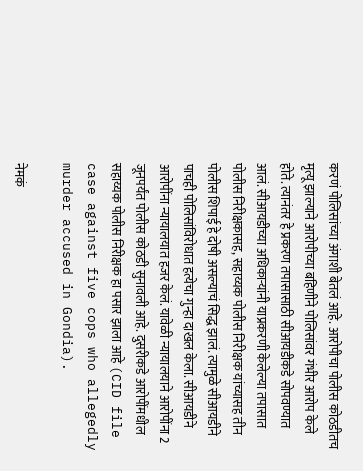करणं पोलिसांच्या अंगाशी बेतलं आहे. आरोपीचा पोलीस कोठडीतच मृत्यू झाल्याने आरोपीच्या बहिणीने पोलिसांवर गंभीर आरोप केले होते. त्यानंतर हे प्रकरण तपासासाठी सीआयडीकडे सोपवण्यात आलं. सीआयडीच्या अधिकाऱ्यांनी याप्रकरणी केलेल्या तपासात पोलीस निरीक्षकासह, सहाय्यक पोलीस निरीक्षक यांच्यासह तीन पोलीस शिपाई हे दोषी असल्याचं सिद्ध झालं. त्यामुळे सीआयडीने पाचही पोलिसांविरोधात हत्येचा गुन्हा दाखल केला. सीआयडीने आरोपींना न्यायालयात हजर केलं. यावेळी न्यायालयाने आरोपींना 2 जूनपर्यंत पोलीस कोठडी सुनावली आहे. दुसरीकडे आरोपींमधील सहाय्यक पोलीस निरीक्षक हा पसार झाला आहे (CID file case against five cops who allegedly murder accused in Gondia).

नेमकं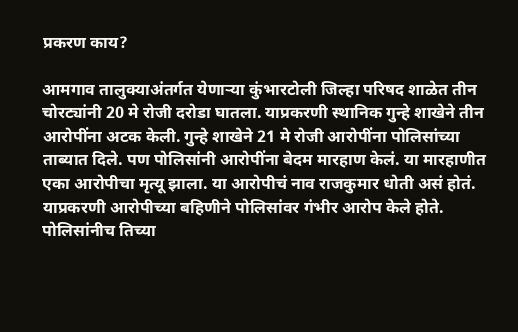प्रकरण काय?

आमगाव तालुक्याअंतर्गत येणाऱ्या कुंभारटोली जिल्हा परिषद शाळेत तीन चोरट्यांनी 20 मे रोजी दरोडा घातला. याप्रकरणी स्थानिक गुन्हे शाखेने तीन आरोपींना अटक केली. गुन्हे शाखेने 21 मे रोजी आरोपींना पोलिसांच्या ताब्यात दिले. पण पोलिसांनी आरोपींना बेदम मारहाण केलं. या मारहाणीत एका आरोपीचा मृत्यू झाला. या आरोपीचं नाव राजकुमार धोती असं होतं. याप्रकरणी आरोपीच्या बहिणीने पोलिसांवर गंभीर आरोप केले होते. पोलिसांनीच तिच्या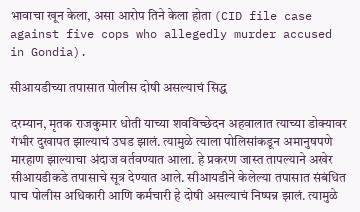भावाचा खून केला, असा आरोप तिने केला होता (CID file case against five cops who allegedly murder accused in Gondia).

सीआयडीच्या तपासात पोलीस दोषी असल्याचं सिद्ध

दरम्यान, मृतक राजकुमार धोती याच्या शवविच्छेदन अहवालात त्याच्या डोक्यावर गंभीर दुखापत झाल्याचं उघड झालं. त्यामुळे त्याला पोलिसांकडून अमानुषपणे मारहाण झाल्याचा अंदाज वर्तवण्यात आला. हे प्रकरण जास्त तापल्याने अखेर सीआयडीकडे तपासाचे सूत्र देण्यात आले. सीआयडीने केलेल्या तपासात संबंधित पाच पोलीस अधिकारी आणि कर्मचारी हे दोषी असल्याचं निष्पन्न झालं. त्यामुळे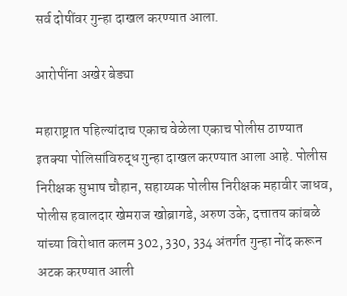सर्व दोषींवर गुन्हा दाखल करण्यात आला.

आरोपींना अखेर बेड्या

महाराष्ट्रात पहिल्यांदाच एकाच वेळेला एकाच पोलीस ठाण्यात इतक्या पोलिसांविरुद्ध गुन्हा दाखल करण्यात आला आहे. पोलीस निरीक्षक सुभाष चौहान, सहाय्यक पोलीस निरीक्षक महावीर जाधव, पोलीस हवालदार खेमराज खोब्रागडे, अरुण उके, दत्तातय कांबळे यांच्या विरोधात कलम 302, 330, 334 अंतर्गत गुन्हा नोंद करून अटक करण्यात आली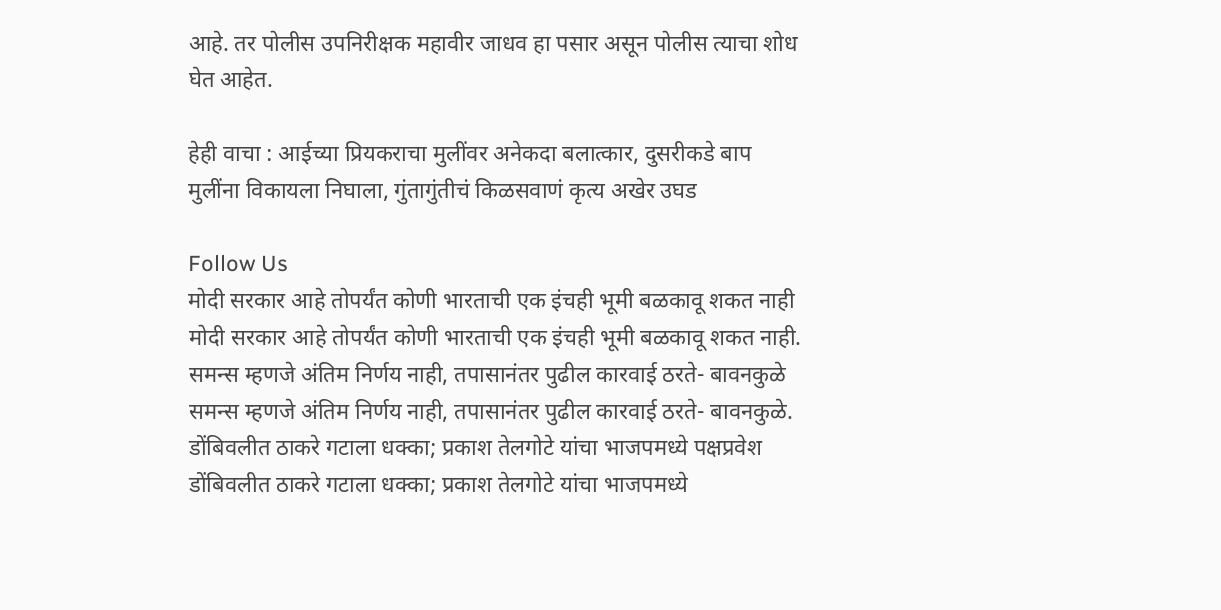आहे. तर पोलीस उपनिरीक्षक महावीर जाधव हा पसार असून पोलीस त्याचा शोध घेत आहेत.

हेही वाचा : आईच्या प्रियकराचा मुलींवर अनेकदा बलात्कार, दुसरीकडे बाप मुलींना विकायला निघाला, गुंतागुंतीचं किळसवाणं कृत्य अखेर उघड

Follow Us
मोदी सरकार आहे तोपर्यंत कोणी भारताची एक इंचही भूमी बळकावू शकत नाही
मोदी सरकार आहे तोपर्यंत कोणी भारताची एक इंचही भूमी बळकावू शकत नाही.
समन्स म्हणजे अंतिम निर्णय नाही, तपासानंतर पुढील कारवाई ठरते- बावनकुळे
समन्स म्हणजे अंतिम निर्णय नाही, तपासानंतर पुढील कारवाई ठरते- बावनकुळे.
डोंबिवलीत ठाकरे गटाला धक्का; प्रकाश तेलगोटे यांचा भाजपमध्ये पक्षप्रवेश
डोंबिवलीत ठाकरे गटाला धक्का; प्रकाश तेलगोटे यांचा भाजपमध्ये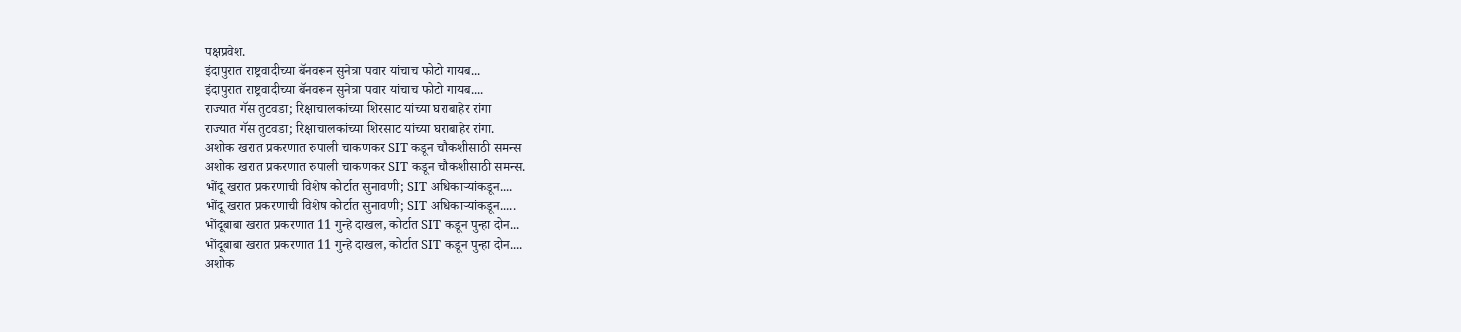पक्षप्रवेश.
इंदापुरात राष्ट्रवादीच्या बॅनवरून सुनेत्रा पवार यांचाच फोटो गायब...
इंदापुरात राष्ट्रवादीच्या बॅनवरून सुनेत्रा पवार यांचाच फोटो गायब....
राज्यात गॅस तुटवडा; रिक्षाचालकांच्या शिरसाट यांच्या घराबाहेर रांगा
राज्यात गॅस तुटवडा; रिक्षाचालकांच्या शिरसाट यांच्या घराबाहेर रांगा.
अशोक खरात प्रकरणात रुपाली चाकणकर SIT कडून चौकशीसाठी समन्स
अशोक खरात प्रकरणात रुपाली चाकणकर SIT कडून चौकशीसाठी समन्स.
भोंदू खरात प्रकरणाची विशेष कोर्टात सुनावणी; SIT अधिकाऱ्यांकडून....
भोंदू खरात प्रकरणाची विशेष कोर्टात सुनावणी; SIT अधिकाऱ्यांकडून.....
भोंदूबाबा खरात प्रकरणात 11 गुन्हे दाखल, कोर्टात SIT कडून पुन्हा दोन...
भोंदूबाबा खरात प्रकरणात 11 गुन्हे दाखल, कोर्टात SIT कडून पुन्हा दोन....
अशोक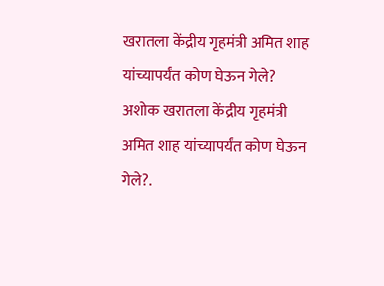खरातला केंद्रीय गृहमंत्री अमित शाह यांच्यापर्यंत कोण घेऊन गेले?
अशोक खरातला केंद्रीय गृहमंत्री अमित शाह यांच्यापर्यंत कोण घेऊन गेले?.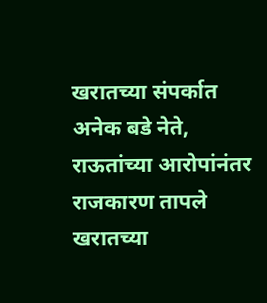खरातच्या संपर्कात अनेक बडे नेते, राऊतांच्या आरोपांनंतर राजकारण तापले
खरातच्या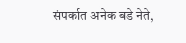संपर्कात अनेक बडे नेते,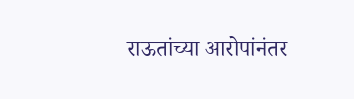राऊतांच्या आरोपांनंतर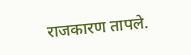राजकारण तापले.